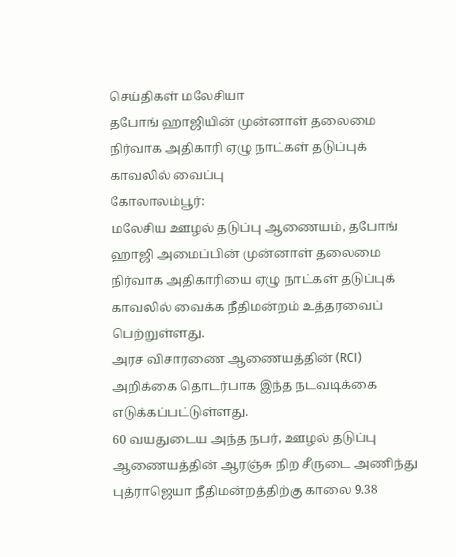செய்திகள் மலேசியா
தபோங் ஹாஜியின் முன்னாள் தலைமை நிர்வாக அதிகாரி ஏழு நாட்கள் தடுப்புக் காவலில் வைப்பு
கோலாலம்பூர்:
மலேசிய ஊழல் தடுப்பு ஆணையம், தபோங் ஹாஜி அமைப்பின் முன்னாள் தலைமை நிர்வாக அதிகாரியை ஏழு நாட்கள் தடுப்புக் காவலில் வைக்க நீதிமன்றம் உத்தரவைப் பெற்றுள்ளது.
அரச விசாரணை ஆணையத்தின் (RCI) அறிக்கை தொடர்பாக இந்த நடவடிக்கை எடுக்கப்பட்டுள்ளது.
60 வயதுடைய அந்த நபர், ஊழல் தடுப்பு ஆணையத்தின் ஆரஞ்சு நிற சீருடை அணிந்து புத்ராஜெயா நீதிமன்றத்திற்கு காலை 9.38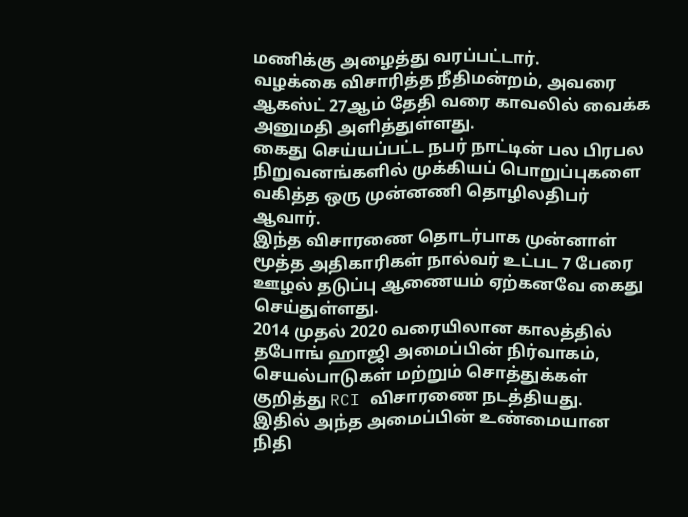மணிக்கு அழைத்து வரப்பட்டார்.
வழக்கை விசாரித்த நீதிமன்றம், அவரை ஆகஸ்ட் 27ஆம் தேதி வரை காவலில் வைக்க அனுமதி அளித்துள்ளது.
கைது செய்யப்பட்ட நபர் நாட்டின் பல பிரபல நிறுவனங்களில் முக்கியப் பொறுப்புகளை வகித்த ஒரு முன்னணி தொழிலதிபர் ஆவார்.
இந்த விசாரணை தொடர்பாக முன்னாள் மூத்த அதிகாரிகள் நால்வர் உட்பட 7 பேரை ஊழல் தடுப்பு ஆணையம் ஏற்கனவே கைது செய்துள்ளது.
2014 முதல் 2020 வரையிலான காலத்தில் தபோங் ஹாஜி அமைப்பின் நிர்வாகம், செயல்பாடுகள் மற்றும் சொத்துக்கள் குறித்து RCI விசாரணை நடத்தியது.
இதில் அந்த அமைப்பின் உண்மையான நிதி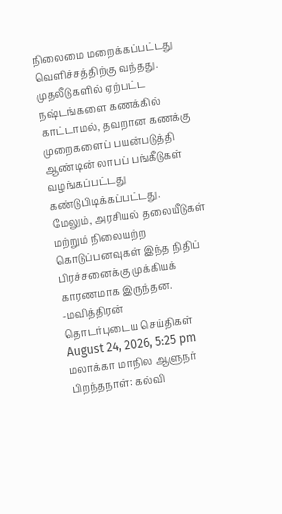நிலைமை மறைக்கப்பட்டது வெளிச்சத்திற்கு வந்தது.
முதலீடுகளில் ஏற்பட்ட நஷ்டங்களை கணக்கில் காட்டாமல், தவறான கணக்கு முறைகளைப் பயன்படுத்தி ஆண்டின் லாபப் பங்கீடுகள் வழங்கப்பட்டது கண்டுபிடிக்கப்பட்டது.
மேலும், அரசியல் தலையீடுகள் மற்றும் நிலையற்ற கொடுப்பனவுகள் இந்த நிதிப் பிரச்சனைக்கு முக்கியக் காரணமாக இருந்தன.
-மவித்திரன்
தொடர்புடைய செய்திகள்
August 24, 2026, 5:25 pm
மலாக்கா மாநில ஆளுநர் பிறந்தநாள்: கல்வி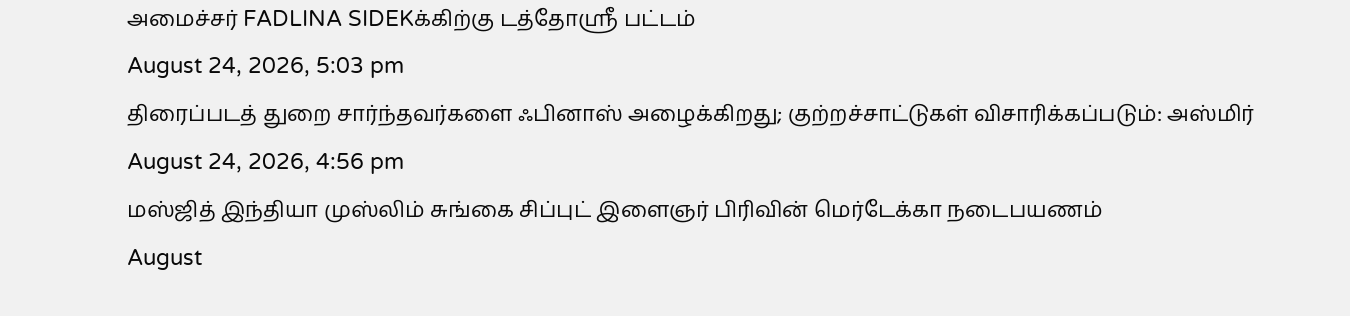அமைச்சர் FADLINA SIDEKக்கிற்கு டத்தோஸ்ரீ பட்டம்
August 24, 2026, 5:03 pm
திரைப்படத் துறை சார்ந்தவர்களை ஃபினாஸ் அழைக்கிறது; குற்றச்சாட்டுகள் விசாரிக்கப்படும்: அஸ்மிர்
August 24, 2026, 4:56 pm
மஸ்ஜித் இந்தியா முஸ்லிம் சுங்கை சிப்புட் இளைஞர் பிரிவின் மெர்டேக்கா நடைபயணம்
August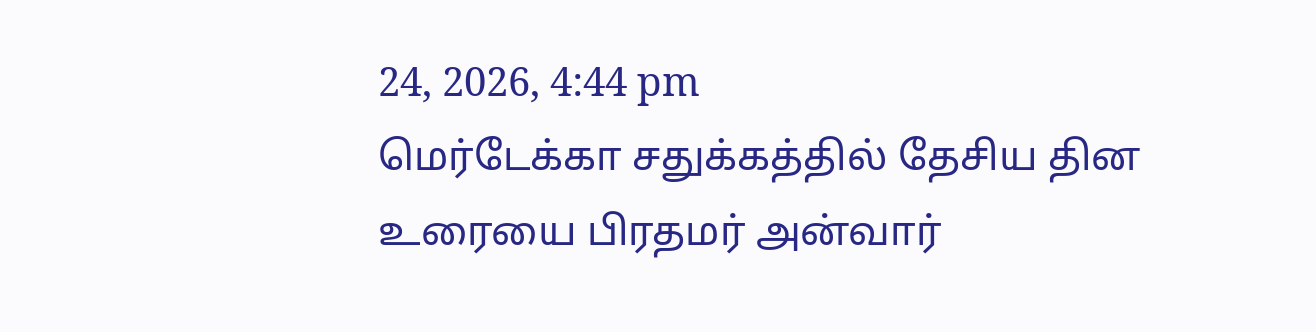24, 2026, 4:44 pm
மெர்டேக்கா சதுக்கத்தில் தேசிய தின உரையை பிரதமர் அன்வார்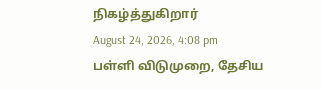நிகழ்த்துகிறார்
August 24, 2026, 4:08 pm
பள்ளி விடுமுறை, தேசிய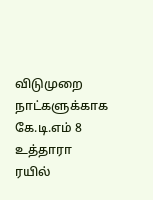விடுமுறை நாட்களுக்காக கே.டி.எம் 8 உத்தாரா ரயில்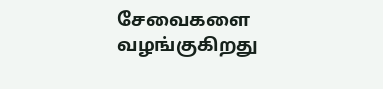சேவைகளை வழங்குகிறது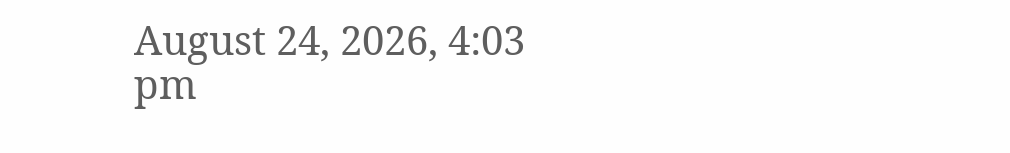August 24, 2026, 4:03 pm